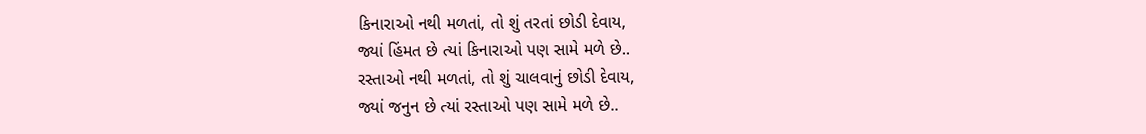કિનારાઓ નથી મળતાં, તો શું તરતાં છોડી દેવાય,
જ્યાં હિંમત છે ત્યાં કિનારાઓ પણ સામે મળે છે..
રસ્તાઓ નથી મળતાં, તો શું ચાલવાનું છોડી દેવાય,
જ્યાં જનુન છે ત્યાં રસ્તાઓ પણ સામે મળે છે..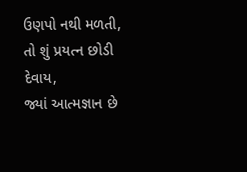ઉણપો નથી મળતી, તો શું પ્રયત્ન છોડી દેવાય,
જ્યાં આત્મજ્ઞાન છે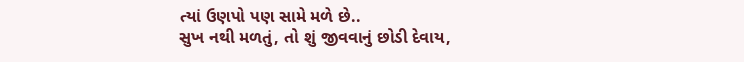ત્યાં ઉણપો પણ સામે મળે છે..
સુખ નથી મળતું, તો શું જીવવાનું છોડી દેવાય,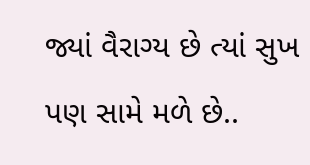જ્યાં વૈરાગ્ય છે ત્યાં સુખ પણ સામે મળે છે..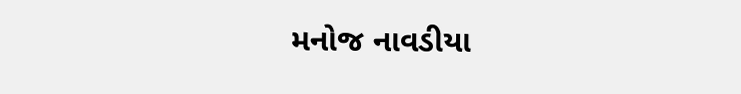મનોજ નાવડીયા